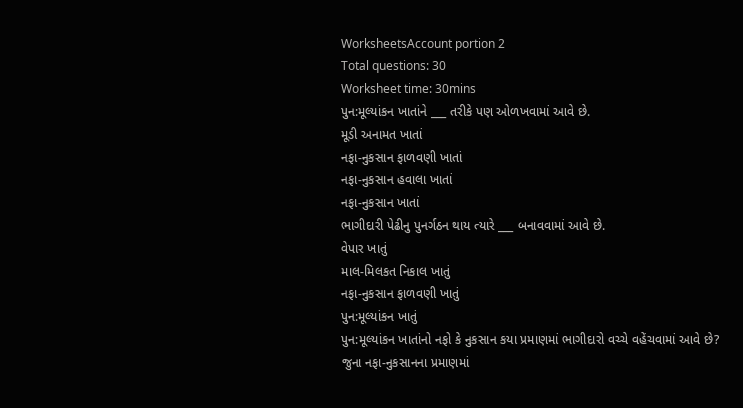WorksheetsAccount portion 2
Total questions: 30
Worksheet time: 30mins
પુન:મૂલ્યાંકન ખાતાંને ___ તરીકે પણ ઓળખવામાં આવે છે.
મૂડી અનામત ખાતાં
નફા-નુકસાન ફાળવણી ખાતાં
નફા-નુકસાન હવાલા ખાતાં
નફા-નુકસાન ખાતાં
ભાગીદારી પેઢીનુ પુનર્ગઠન થાય ત્યારે ___ બનાવવામાં આવે છે.
વેપાર ખાતું
માલ-મિલકત નિકાલ ખાતું
નફા-નુકસાન ફાળવણી ખાતું
પુન:મૂલ્યાંકન ખાતું
પુન:મૂલ્યાંકન ખાતાંનો નફો કે નુકસાન કયા પ્રમાણમાં ભાગીદારો વચ્ચે વહેંચવામાં આવે છે?
જુના નફા-નુકસાનના પ્રમાણમાં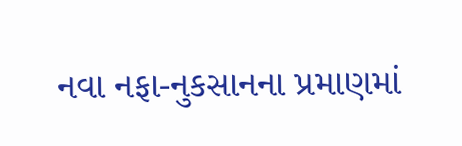નવા નફા-નુકસાનના પ્રમાણમાં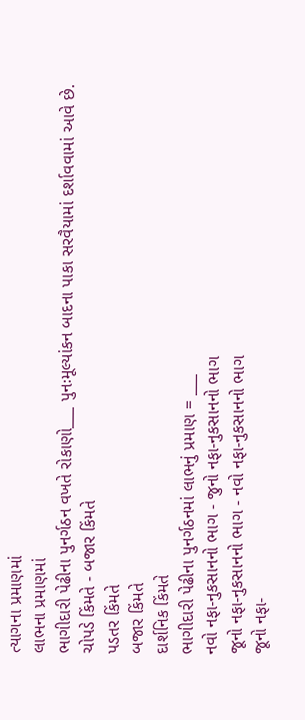ત્યાગના પ્રમાણમાં
લાભના પ્રમાણમાં
ભાગીદારી પેઢીના પુનર્ગઠન વખતે રોકાણો___ પુનઃમૂલ્યાંકન બાદના પાકા સરવૈયામાં દર્શાવવામાં આવે છે.
ચોપડે કિંમતે - બજાર કિંમતે
પડતર કિંમતે
બજાર કિંમતે
દાર્શનિક કિંમતે
ભાગીદારી પેઢીના પુનર્ગઠનમાં લાભનું પ્રમાણ = ___
નવો નફા-નુકસાનનો ભાગ - જુનો નફા-નુકસાનનો ભાગ
જૂનો નફા-નુકસાનનો ભાગ - નવો નફા-નુકસાનનો ભાગ
જૂનો નફા-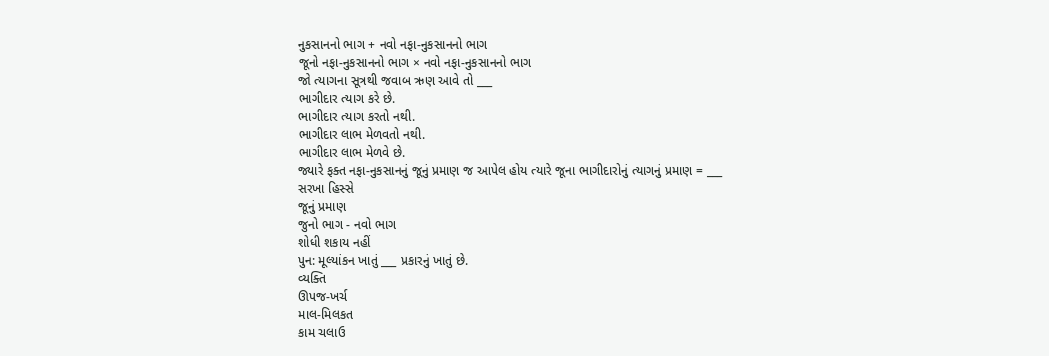નુકસાનનો ભાગ + નવો નફા-નુકસાનનો ભાગ
જૂનો નફા-નુકસાનનો ભાગ × નવો નફા-નુકસાનનો ભાગ
જો ત્યાગના સૂત્રથી જવાબ ઋણ આવે તો ___
ભાગીદાર ત્યાગ કરે છે.
ભાગીદાર ત્યાગ કરતો નથી.
ભાગીદાર લાભ મેળવતો નથી.
ભાગીદાર લાભ મેળવે છે.
જ્યારે ફક્ત નફા-નુકસાનનું જૂનું પ્રમાણ જ આપેલ હોય ત્યારે જૂના ભાગીદારોનું ત્યાગનું પ્રમાણ = ___
સરખા હિસ્સે
જૂનું પ્રમાણ
જુનો ભાગ - નવો ભાગ
શોધી શકાય નહીં
પુન: મૂલ્યાંકન ખાતું ___ પ્રકારનું ખાતું છે.
વ્યક્તિ
ઊપજ-ખર્ચ
માલ-મિલકત
કામ ચલાઉ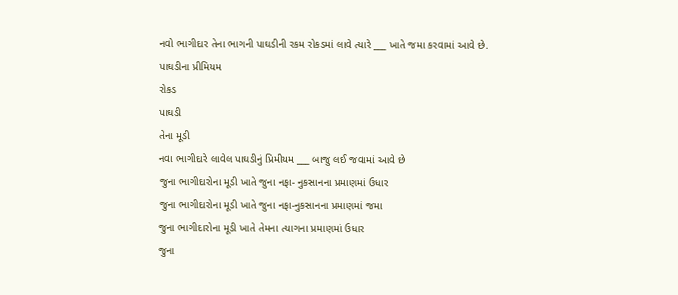નવો ભાગીદાર તેના ભાગની પાઘડીની રકમ રોકડમાં લાવે ત્યારે ___ ખાતે જમા કરવામાં આવે છે.
પાઘડીના પ્રીમિયમ
રોકડ
પાઘડી
તેના મૂડી
નવા ભાગીદારે લાવેલ પાઘડીનું પ્રિમીયમ ___ બાજુ લઈ જવામાં આવે છે
જુના ભાગીદારોના મૂડી ખાતે જુના નફા- નુકસાનના પ્રમાણમાં ઉધાર
જુના ભાગીદારોના મૂડી ખાતે જુના નફા-નુકસાનના પ્રમાણમાં જમા
જુના ભાગીદારોના મૂડી ખાતે તેમના ત્યાગના પ્રમાણમાં ઉધાર
જુના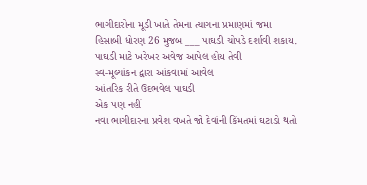ભાગીદારોના મૂડી ખાતે તેમના ત્યાગના પ્રમાણમાં જમા
હિસાબી ધોરણ 26 મુજબ ___ પાઘડી ચોપડે દર્શાવી શકાય.
પાઘડી માટે ખરેખર અવેજ આપેલ હોય તેવી
સ્વ-મૂલ્યાંકન દ્વારા આંકવામાં આવેલ
આંતરિક રીતે ઉદભવેલ પાઘડી
એક પણ નહીં
નવા ભાગીદારના પ્રવેશ વખતે જો દેવાંની કિંમતમાં ઘટાડો થતો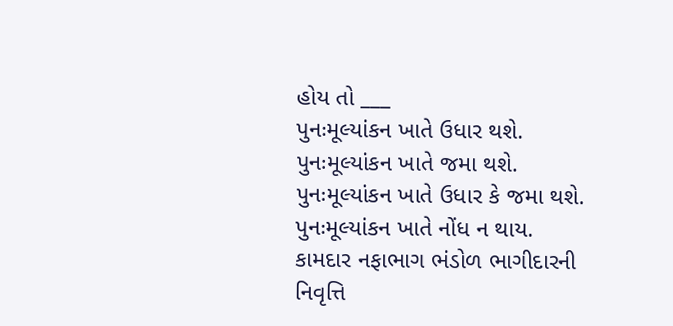હોય તો ___
પુનઃમૂલ્યાંકન ખાતે ઉધાર થશે.
પુનઃમૂલ્યાંકન ખાતે જમા થશે.
પુનઃમૂલ્યાંકન ખાતે ઉધાર કે જમા થશે.
પુનઃમૂલ્યાંકન ખાતે નોંધ ન થાય.
કામદાર નફાભાગ ભંડોળ ભાગીદારની નિવૃત્તિ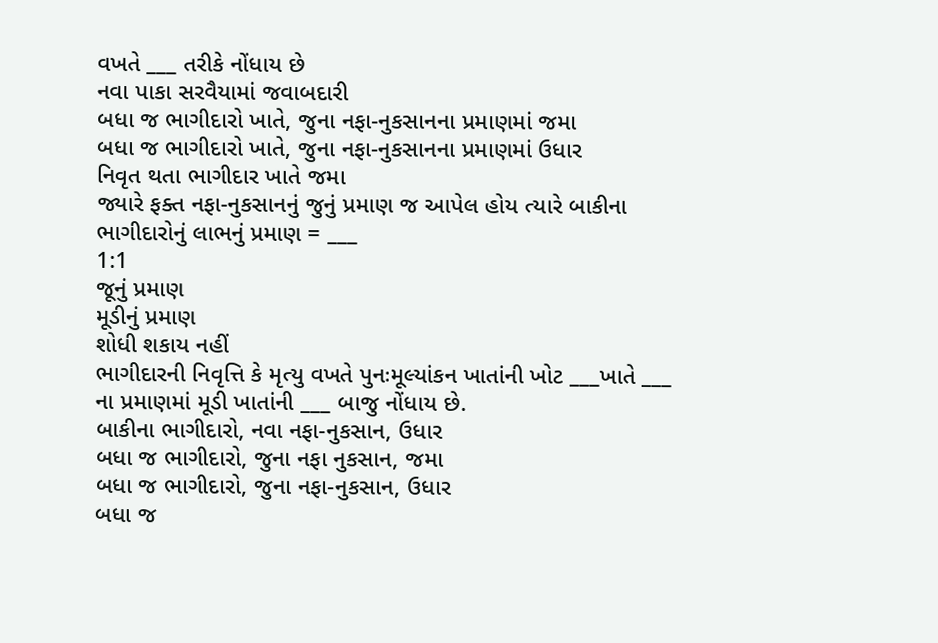વખતે ___ તરીકે નોંધાય છે
નવા પાકા સરવૈયામાં જવાબદારી
બધા જ ભાગીદારો ખાતે, જુના નફા-નુકસાનના પ્રમાણમાં જમા
બધા જ ભાગીદારો ખાતે, જુના નફા-નુકસાનના પ્રમાણમાં ઉધાર
નિવૃત થતા ભાગીદાર ખાતે જમા
જ્યારે ફક્ત નફા-નુકસાનનું જુનું પ્રમાણ જ આપેલ હોય ત્યારે બાકીના ભાગીદારોનું લાભનું પ્રમાણ = ___
1:1
જૂનું પ્રમાણ
મૂડીનું પ્રમાણ
શોધી શકાય નહીં
ભાગીદારની નિવૃત્તિ કે મૃત્યુ વખતે પુનઃમૂલ્યાંકન ખાતાંની ખોટ ___ખાતે ___ ના પ્રમાણમાં મૂડી ખાતાંની ___ બાજુ નોંધાય છે.
બાકીના ભાગીદારો, નવા નફા-નુકસાન, ઉધાર
બધા જ ભાગીદારો, જુના નફા નુકસાન, જમા
બધા જ ભાગીદારો, જુના નફા-નુકસાન, ઉધાર
બધા જ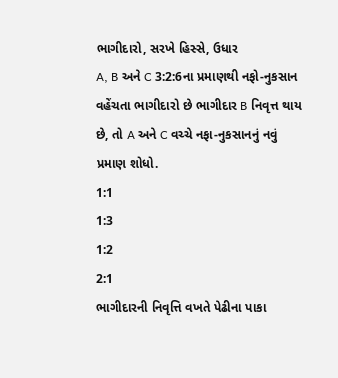ભાગીદારો, સરખે હિસ્સે, ઉધાર
A, B અને C 3:2:6ના પ્રમાણથી નફો-નુકસાન વહેંચતા ભાગીદારો છે ભાગીદાર B નિવૃત્ત થાય છે, તો A અને C વચ્ચે નફા-નુકસાનનું નવું પ્રમાણ શોધો.
1:1
1:3
1:2
2:1
ભાગીદારની નિવૃત્તિ વખતે પેઢીના પાકા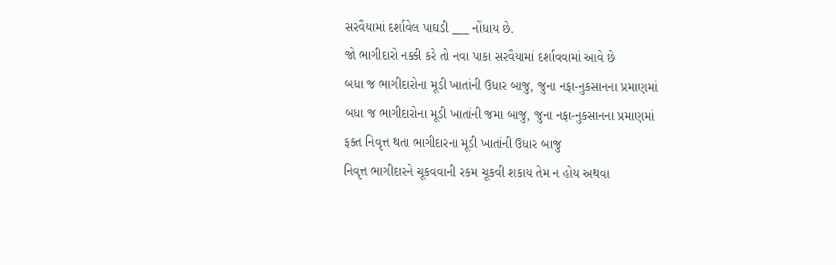સરવૈયામાં દર્શાવેલ પાઘડી ___ નોંધાય છે.
જો ભાગીદારો નક્કી કરે તો નવા પાકા સરવૈયામાં દર્શાવવામાં આવે છે
બધા જ ભાગીદારોના મૂડી ખાતાંની ઉધાર બાજુ, જુના નફા-નુકસાનના પ્રમાણમાં
બધા જ ભાગીદારોના મૂડી ખાતાંની જમા બાજુ, જુના નફા-નુકસાનના પ્રમાણમાં
ફક્ત નિવૃત્ત થતા ભાગીદારના મૂડી ખાતાંની ઉધાર બાજુ
નિવૃત્ત ભાગીદારને ચૂકવવાની રકમ ચૂકવી શકાય તેમ ન હોય અથવા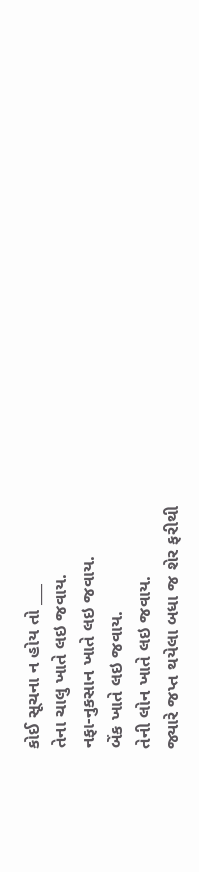કોઈ સૂચના ન હોય તો ___
તેના ચાલુ ખાતે લઇ જવાય.
નફા-નુકસાન ખાતે લઇ જવાય.
બેંક ખાતે લઇ જવાય.
તેની લોન ખાતે લઇ જવાય.
જ્યારે જપ્ત થયેલા બધા જ શેર ફરીથી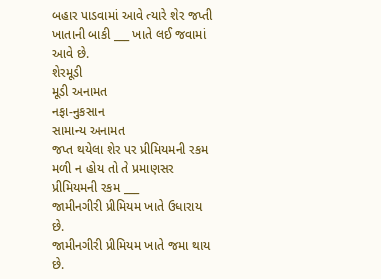બહાર પાડવામાં આવે ત્યારે શેર જપ્તી ખાતાની બાકી ___ ખાતે લઈ જવામાં આવે છે.
શેરમૂડી
મૂડી અનામત
નફા-નુકસાન
સામાન્ય અનામત
જપ્ત થયેલા શેર પર પ્રીમિયમની રકમ મળી ન હોય તો તે પ્રમાણસર પ્રીમિયમની રકમ ___
જામીનગીરી પ્રીમિયમ ખાતે ઉધારાય છે.
જામીનગીરી પ્રીમિયમ ખાતે જમા થાય છે.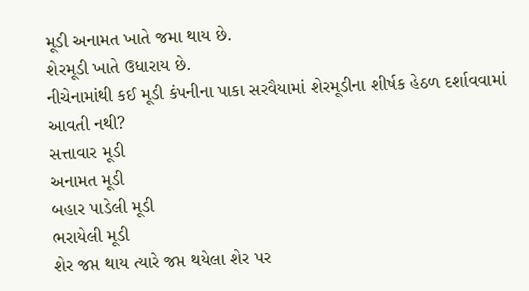મૂડી અનામત ખાતે જમા થાય છે.
શેરમૂડી ખાતે ઉધારાય છે.
નીચેનામાંથી કઈ મૂડી કંપનીના પાકા સરવૈયામાં શેરમૂડીના શીર્ષક હેઠળ દર્શાવવામાં આવતી નથી?
સત્તાવાર મૂડી
અનામત મૂડી
બહાર પાડેલી મૂડી
ભરાયેલી મૂડી
શેર જપ્ત થાય ત્યારે જપ્ત થયેલા શેર પર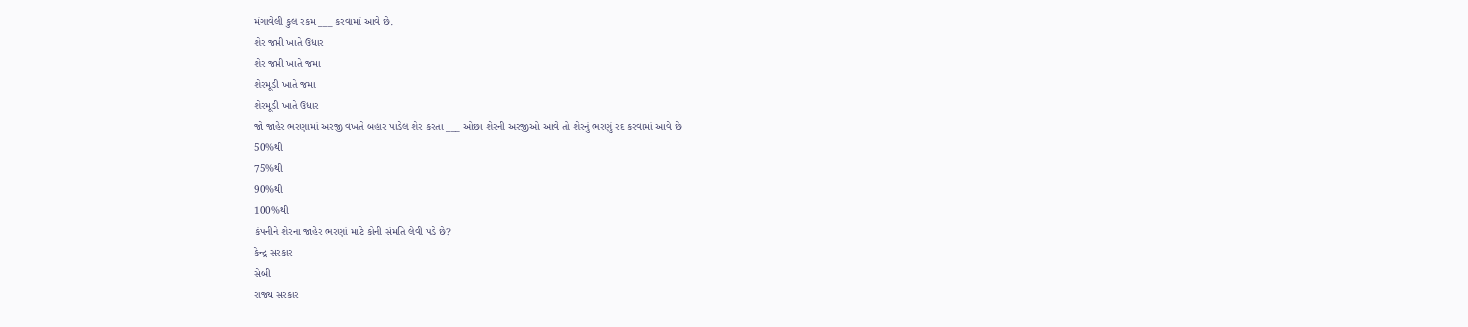મંગાવેલી કુલ રકમ ___ કરવામાં આવે છે.
શેર જપ્તી ખાતે ઉધાર
શેર જપ્તી ખાતે જમા
શેરમૂડી ખાતે જમા
શેરમૂડી ખાતે ઉધાર
જો જાહેર ભરણામાં અરજી વખતે બહાર પાડેલ શેર કરતા ___ ઓછા શેરની અરજીઓ આવે તો શેરનું ભરણું રદ કરવામાં આવે છે
50%થી
75%થી
90%થી
100%થી
કંપનીને શેરના જાહેર ભરણાં માટે કોની સંમતિ લેવી પડે છે?
કેન્દ્ર સરકાર
સેબી
રાજ્ય સરકાર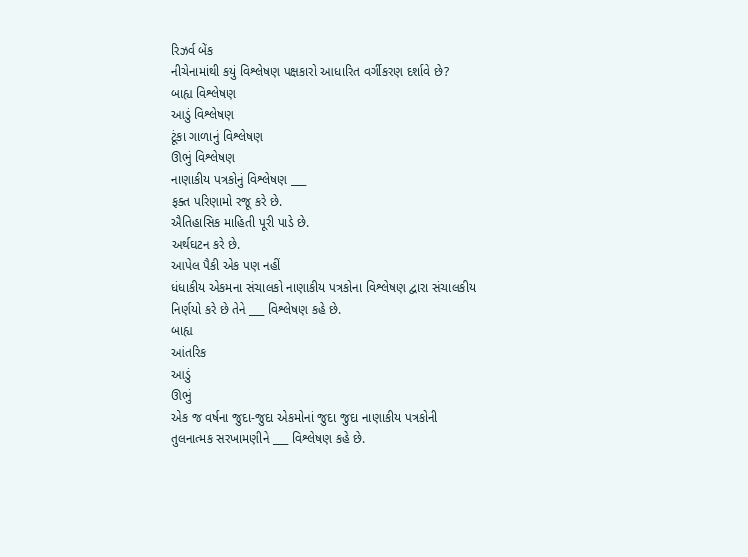રિઝર્વ બેંક
નીચેનામાંથી કયું વિશ્લેષણ પક્ષકારો આધારિત વર્ગીકરણ દર્શાવે છે?
બાહ્ય વિશ્લેષણ
આડું વિશ્લેષણ
ટૂંકા ગાળાનું વિશ્લેષણ
ઊભું વિશ્લેષણ
નાણાકીય પત્રકોનું વિશ્લેષણ ___
ફક્ત પરિણામો રજૂ કરે છે.
ઐતિહાસિક માહિતી પૂરી પાડે છે.
અર્થઘટન કરે છે.
આપેલ પૈકી એક પણ નહીં
ધંધાકીય એકમના સંચાલકો નાણાકીય પત્રકોના વિશ્લેષણ દ્વારા સંચાલકીય નિર્ણયો કરે છે તેને ___ વિશ્લેષણ કહે છે.
બાહ્ય
આંતરિક
આડું
ઊભું
એક જ વર્ષના જુદા-જુદા એકમોનાં જુદા જુદા નાણાકીય પત્રકોની તુલનાત્મક સરખામણીને ___ વિશ્લેષણ કહે છે.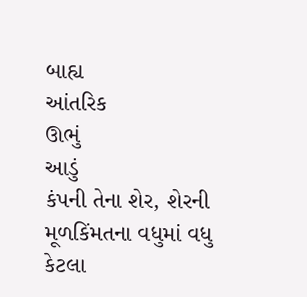બાહ્ય
આંતરિક
ઊભું
આડું
કંપની તેના શેર, શેરની મૂળકિંમતના વધુમાં વધુ કેટલા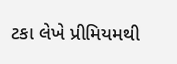ટકા લેખે પ્રીમિયમથી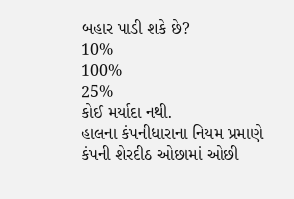બહાર પાડી શકે છે?
10%
100%
25%
કોઈ મર્યાદા નથી.
હાલના કંપનીધારાના નિયમ પ્રમાણે કંપની શેરદીઠ ઓછામાં ઓછી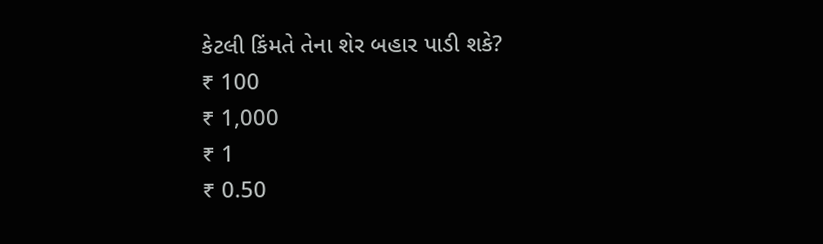કેટલી કિંમતે તેના શેર બહાર પાડી શકે?
₹ 100
₹ 1,000
₹ 1
₹ 0.50